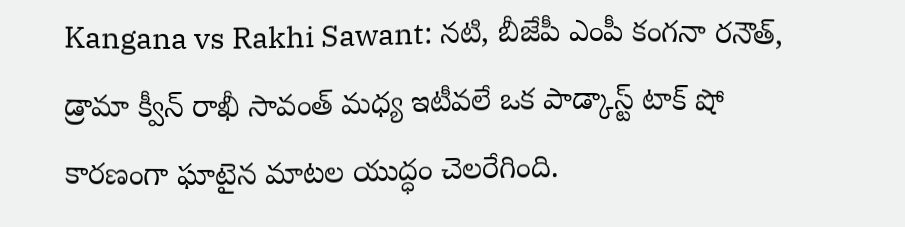Kangana vs Rakhi Sawant: నటి, బీజేపీ ఎంపీ కంగనా రనౌత్, డ్రామా క్వీన్ రాఖీ సావంత్ మధ్య ఇటీవలే ఒక పాడ్కాస్ట్ టాక్ షో కారణంగా ఘాటైన మాటల యుద్ధం చెలరేగింది.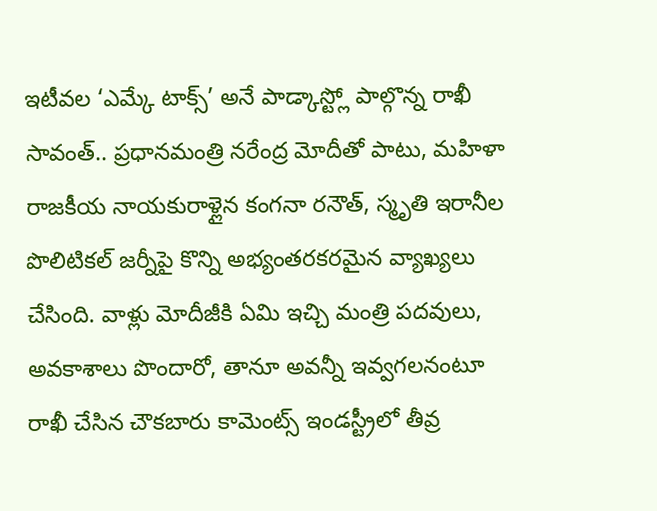ఇటీవల ‘ఎమ్కే టాక్స్’ అనే పాడ్కాస్ట్లో పాల్గొన్న రాఖీ సావంత్.. ప్రధానమంత్రి నరేంద్ర మోదీతో పాటు, మహిళా రాజకీయ నాయకురాళ్లైన కంగనా రనౌత్, స్మృతి ఇరానీల పొలిటికల్ జర్నీపై కొన్ని అభ్యంతరకరమైన వ్యాఖ్యలు చేసింది. వాళ్లు మోదీజీకి ఏమి ఇచ్చి మంత్రి పదవులు, అవకాశాలు పొందారో, తానూ అవన్నీ ఇవ్వగలనంటూ రాఖీ చేసిన చౌకబారు కామెంట్స్ ఇండస్ట్రీలో తీవ్ర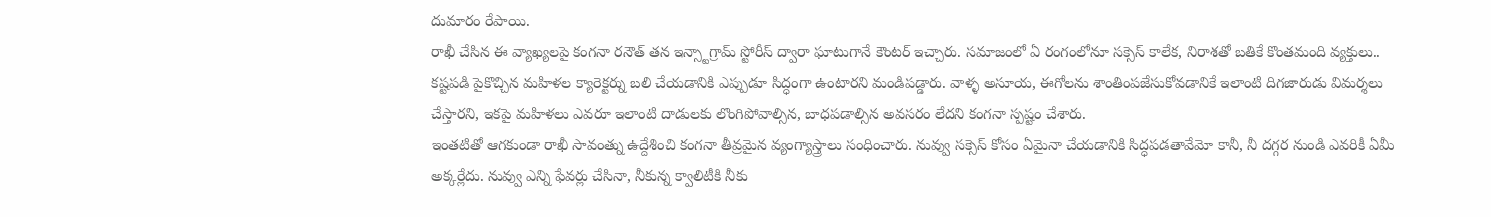దుమారం రేపాయి.
రాఖీ చేసిన ఈ వ్యాఖ్యలపై కంగనా రనౌత్ తన ఇన్స్టాగ్రామ్ స్టోరీస్ ద్వారా ఘాటుగానే కౌంటర్ ఇచ్చారు. సమాజంలో ఏ రంగంలోనూ సక్సెస్ కాలేక, నిరాశతో బతికే కొంతమంది వ్యక్తులు.. కష్టపడి పైకొచ్చిన మహిళల క్యారెక్టర్ను బలి చేయడానికి ఎప్పుడూ సిద్ధంగా ఉంటారని మండిపడ్డారు. వాళ్ళ అసూయ, ఈగోలను శాంతింపజేసుకోవడానికే ఇలాంటి దిగజారుడు విమర్శలు చేస్తారని, ఇకపై మహిళలు ఎవరూ ఇలాంటి దాడులకు లొంగిపోవాల్సిన, బాధపడాల్సిన అవసరం లేదని కంగనా స్పష్టం చేశారు.
ఇంతటితో ఆగకుండా రాఖీ సావంత్ను ఉద్దేశించి కంగనా తీవ్రమైన వ్యంగ్యాస్త్రాలు సంధించారు. నువ్వు సక్సెస్ కోసం ఏమైనా చేయడానికి సిద్ధపడతావేమో కానీ, నీ దగ్గర నుండి ఎవరికీ ఏమీ అక్కర్లేదు. నువ్వు ఎన్ని ఫేవర్లు చేసినా, నీకున్న క్వాలిటీకి నీకు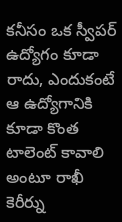కనీసం ఒక స్వీపర్ ఉద్యోగం కూడా రాదు, ఎందుకంటే ఆ ఉద్యోగానికి కూడా కొంత టాలెంట్ కావాలి అంటూ రాఖీ కెరీర్ను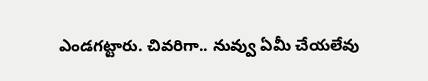ఎండగట్టారు. చివరిగా.. నువ్వు ఏమీ చేయలేవు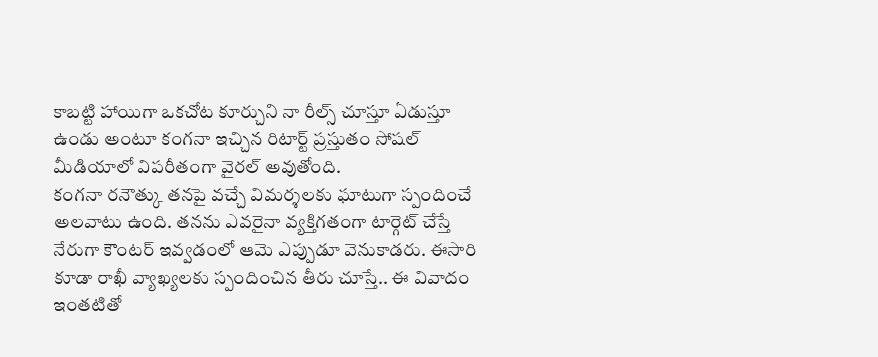కాబట్టి హాయిగా ఒకచోట కూర్చుని నా రీల్స్ చూస్తూ ఏడుస్తూ ఉండు అంటూ కంగనా ఇచ్చిన రిటార్ట్ ప్రస్తుతం సోషల్ మీడియాలో విపరీతంగా వైరల్ అవుతోంది.
కంగనా రనౌత్కు తనపై వచ్చే విమర్శలకు ఘాటుగా స్పందించే అలవాటు ఉంది. తనను ఎవరైనా వ్యక్తిగతంగా టార్గెట్ చేస్తే నేరుగా కౌంటర్ ఇవ్వడంలో ఆమె ఎప్పుడూ వెనుకాడరు. ఈసారి కూడా రాఖీ వ్యాఖ్యలకు స్పందించిన తీరు చూస్తే.. ఈ వివాదం ఇంతటితో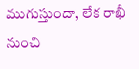ముగుస్తుందా, లేక రాఖీ నుంచి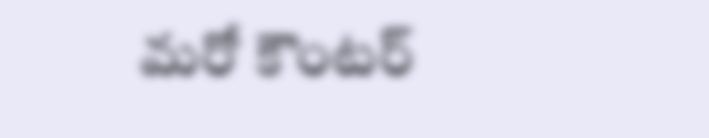మరో కౌంటర్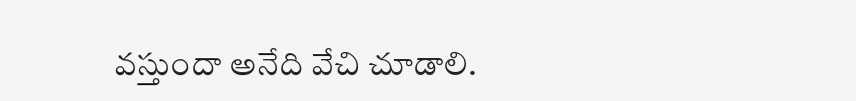వస్తుందా అనేది వేచి చూడాలి.